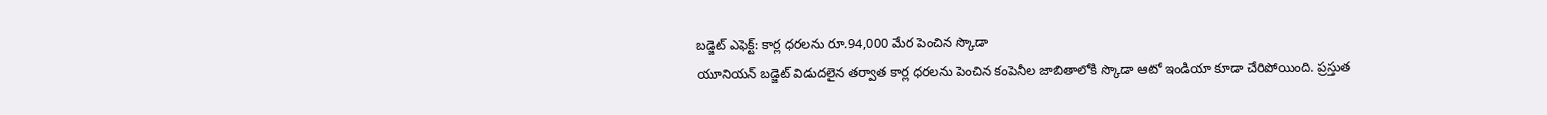బడ్జెట్ ఎఫెక్ట్: కార్ల ధరలను రూ.94,000 మేర పెంచిన స్కొడా
యూనియన్ బడ్జెట్ విడుదలైన తర్వాత కార్ల ధరలను పెంచిన కంపెనీల జాబితాలోకి స్కొడా ఆటో ఇండియా కూడా చేరిపోయింది. ప్రస్తుత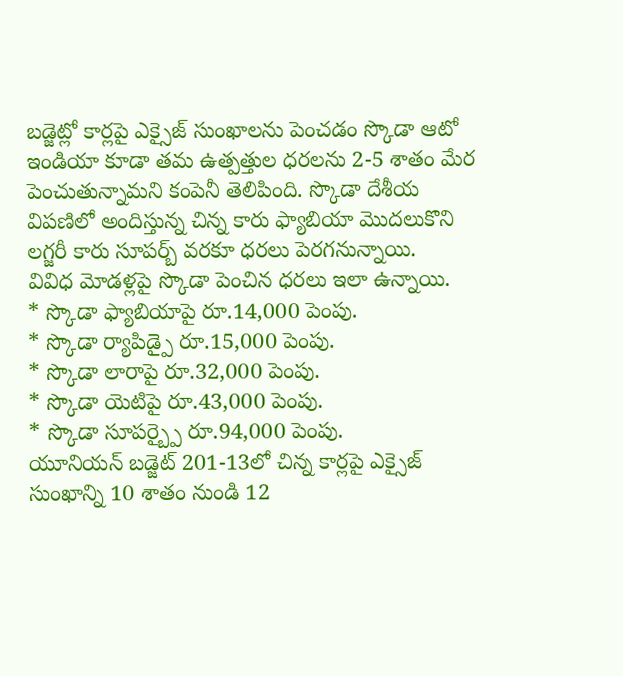బడ్జెట్లో కార్లపై ఎక్సైజ్ సుంఖాలను పెంచడం స్కొడా ఆటో ఇండియా కూడా తమ ఉత్పత్తుల ధరలను 2-5 శాతం మేర పెంచుతున్నామని కంపెనీ తెలిపింది. స్కొడా దేశీయ విపణిలో అందిస్తున్న చిన్న కారు ఫ్యాబియా మొదలుకొని లగ్జరీ కారు సూపర్బ్ వరకూ ధరలు పెరగనున్నాయి.
వివిధ మోడళ్లపై స్కొడా పెంచిన ధరలు ఇలా ఉన్నాయి.
* స్కొడా ఫ్యాబియాపై రూ.14,000 పెంపు.
* స్కొడా ర్యాపిడ్పై రూ.15,000 పెంపు.
* స్కొడా లారాపై రూ.32,000 పెంపు.
* స్కొడా యెటిపై రూ.43,000 పెంపు.
* స్కొడా సూపర్బ్పై రూ.94,000 పెంపు.
యూనియన్ బడ్జెట్ 201-13లో చిన్న కార్లపై ఎక్సైజ్ సుంఖాన్ని 10 శాతం నుండి 12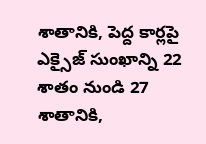శాతానికి, పెద్ద కార్లపై ఎక్సైజ్ సుంఖాన్ని 22 శాతం నుండి 27 శాతానికి,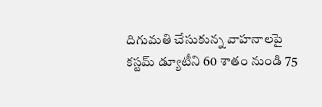దిగుమతి చేసుకున్న వాహనాలపై కస్టమ్ డ్యూటీని 60 శాతం నుండి 75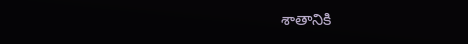శాతానికి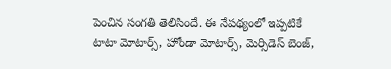పెంచిన సంగతి తెలిసిందే. ఈ నేపథ్యంలో ఇప్పటికే టాటా మోటార్స్, హోండా మోటార్స్, మెర్సిడెస్ బెంజ్,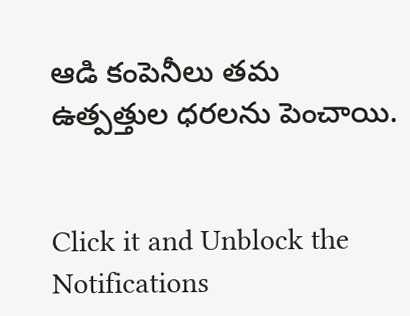ఆడి కంపెనీలు తమ ఉత్పత్తుల ధరలను పెంచాయి.


Click it and Unblock the Notifications